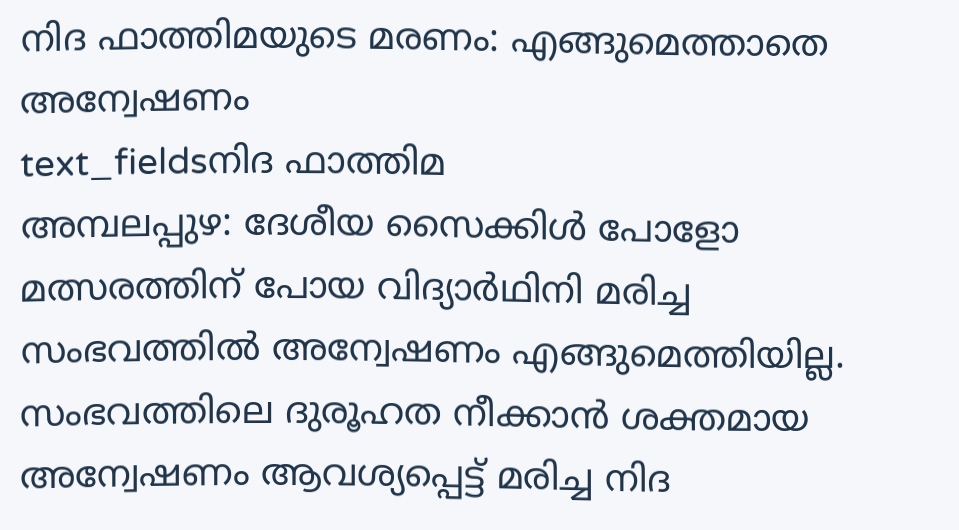നിദ ഫാത്തിമയുടെ മരണം: എങ്ങുമെത്താതെ അന്വേഷണം
text_fieldsനിദ ഫാത്തിമ
അമ്പലപ്പുഴ: ദേശീയ സൈക്കിൾ പോളോ മത്സരത്തിന് പോയ വിദ്യാർഥിനി മരിച്ച സംഭവത്തിൽ അന്വേഷണം എങ്ങുമെത്തിയില്ല. സംഭവത്തിലെ ദുരൂഹത നീക്കാൻ ശക്തമായ അന്വേഷണം ആവശ്യപ്പെട്ട് മരിച്ച നിദ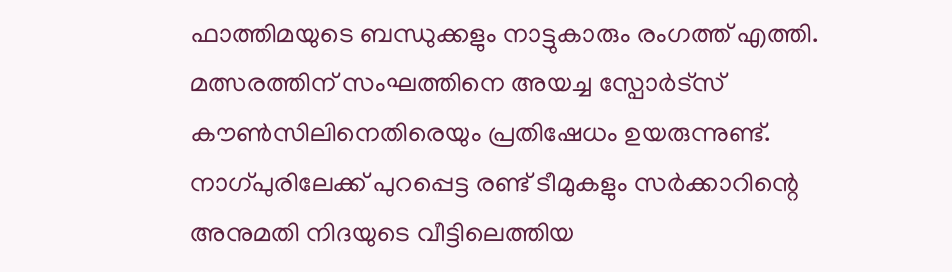ഫാത്തിമയുടെ ബന്ധുക്കളും നാട്ടുകാരും രംഗത്ത് എത്തി.
മത്സരത്തിന് സംഘത്തിനെ അയച്ച സ്പോർട്സ് കൗൺസിലിനെതിരെയും പ്രതിഷേധം ഉയരുന്നുണ്ട്. നാഗ്പുരിലേക്ക് പുറപ്പെട്ട രണ്ട് ടീമുകളും സർക്കാറിന്റെ അനുമതി നിദയുടെ വീട്ടിലെത്തിയ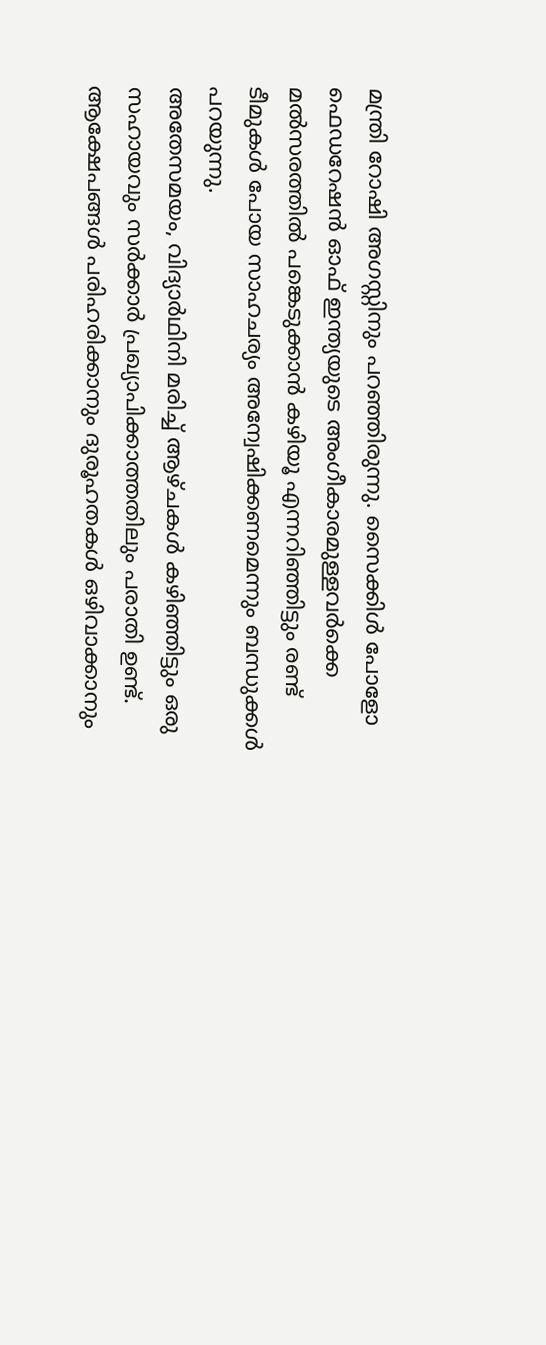മന്ത്രി റോഷി അഗസ്റ്റിനും പറഞ്ഞിരുന്നു. സൈക്കിൾ പോളോ ഫെഡറേഷൻ ഓഫ് ഇന്ത്യയുടെ അംഗീകാരമുള്ളവർക്കെ മൽസരത്തിൽ പങ്കെടുക്കാൻ കഴിയൂ എന്നറിഞ്ഞിട്ടും രണ്ട് ടീമുകൾ പോയ സാഹചര്യം അന്വേഷിക്കണമെന്നും ബന്ധുക്കൾ പറയുന്നു.
അതേസമയം, വിദ്യാർഥിനി മരിച്ച് ആഴ്ചകൾ കഴിഞ്ഞിട്ടും ഒരു സഹായവും സർക്കാർ പ്രഖ്യാപിക്കാത്തതിലും പരാതി ഉണ്ട്. ആക്ഷേപങ്ങൾ പരിഹരിക്കാനും ദുരൂഹതകൾ ഒഴിവാക്കാനും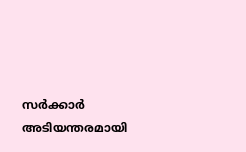സർക്കാർ അടിയന്തരമായി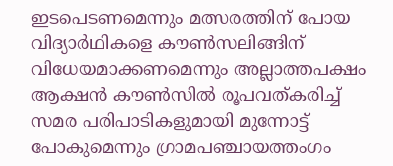ഇടപെടണമെന്നും മത്സരത്തിന് പോയ വിദ്യാർഥികളെ കൗൺസലിങ്ങിന് വിധേയമാക്കണമെന്നും അല്ലാത്തപക്ഷം ആക്ഷൻ കൗൺസിൽ രൂപവത്കരിച്ച് സമര പരിപാടികളുമായി മുന്നോട്ട് പോകുമെന്നും ഗ്രാമപഞ്ചായത്തംഗം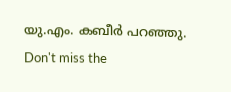യു.എം. കബീർ പറഞ്ഞു.
Don't miss the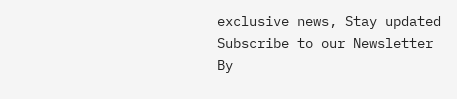exclusive news, Stay updated
Subscribe to our Newsletter
By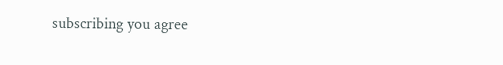subscribing you agree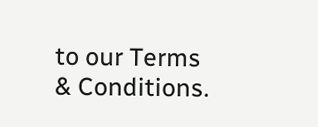to our Terms & Conditions.